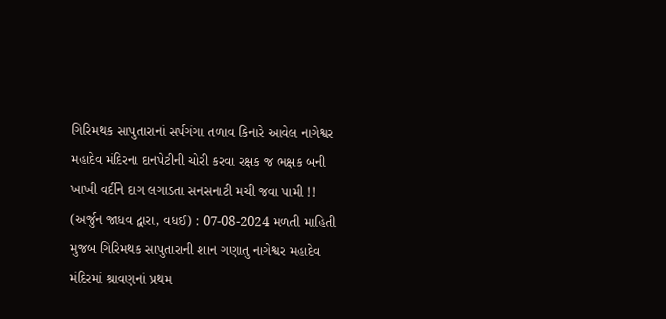ગિરિમથક સાપુતારાનાં સર્પગંગા તળાવ કિનારે આવેલ નાગેશ્વર મહાદેવ મંદિરના દાનપેટીની ચોરી કરવા રક્ષક જ ભક્ષક બની ખાખી વર્દીને દાગ લગાડતા સનસનાટી મચી જવા પામી !!
(અર્જુન જાધવ દ્વારા, વધઈ) : 07-08-2024 મળતી માહિતી મુજબ ગિરિમથક સાપુતારાની શાન ગણાતુ નાગેશ્વર મહાદેવ મંદિરમાં શ્રાવણનાં પ્રથમ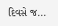દિવસે જ...